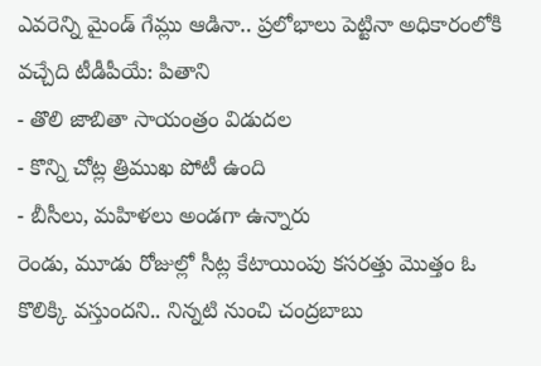ఎవరెన్ని మైండ్ గేమ్లు ఆడినా.. ప్రలోభాలు పెట్టినా అధికారంలోకి వచ్చేది టీడీపీయే: పితాని
- తొలి జాబితా సాయంత్రం విడుదల
- కొన్ని చోట్ల త్రిముఖ పోటీ ఉంది
- బీసీలు, మహిళలు అండగా ఉన్నారు
రెండు, మూడు రోజుల్లో సీట్ల కేటాయింపు కసరత్తు మొత్తం ఓ కొలిక్కి వస్తుందని.. నిన్నటి నుంచి చంద్రబాబు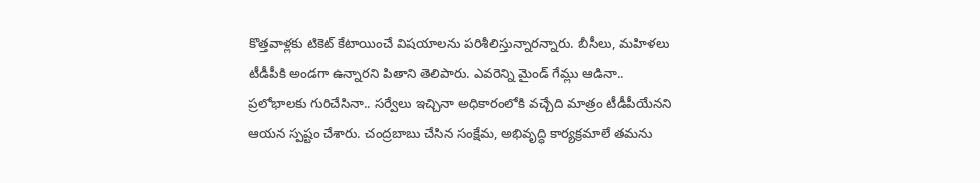కొత్తవాళ్లకు టికెట్ కేటాయించే విషయాలను పరిశీలిస్తున్నారన్నారు. బీసీలు, మహిళలు టీడీపీకి అండగా ఉన్నారని పితాని తెలిపారు. ఎవరెన్ని మైండ్ గేమ్లు ఆడినా.. ప్రలోభాలకు గురిచేసినా.. సర్వేలు ఇచ్చినా అధికారంలోకి వచ్చేది మాత్రం టీడీపీయేనని ఆయన స్పష్టం చేశారు. చంద్రబాబు చేసిన సంక్షేమ, అభివృద్ధి కార్యక్రమాలే తమను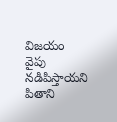విజయం వైపు నడిపిస్తాయని పితాని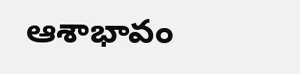ఆశాభావం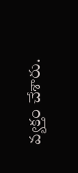వ్యక్తం చేశారు.